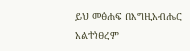ይህ መፅሐፍ በእግዚአብሔር አልተነፀረም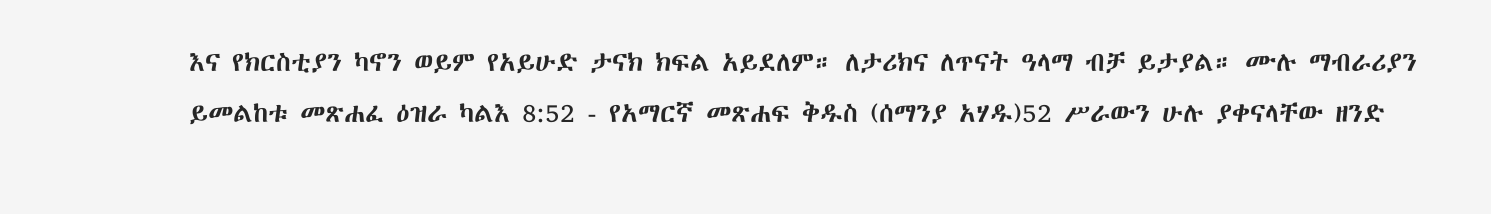እና የክርስቲያን ካኖን ወይም የአይሁድ ታናክ ክፍል አይደለም። ለታሪክና ለጥናት ዓላማ ብቻ ይታያል። ሙሉ ማብራሪያን ይመልከቱ መጽሐፈ ዕዝራ ካልእ 8:52 - የአማርኛ መጽሐፍ ቅዱስ (ሰማንያ አሃዱ)52 ሥራውን ሁሉ ያቀናላቸው ዘንድ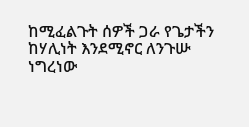ከሚፈልጉት ሰዎች ጋራ የጌታችን ከሃሊነት እንደሚኖር ለንጉሡ ነግረነው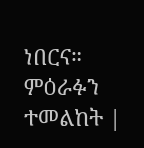ነበርና። ምዕራፉን ተመልከት |